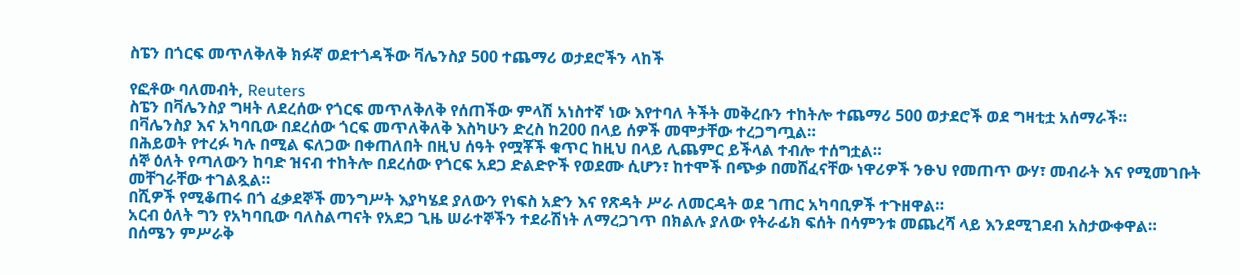ስፔን በጎርፍ መጥለቅለቅ ክፉኛ ወደተጎዳችው ቫሌንስያ 500 ተጨማሪ ወታደሮችን ላከች

የፎቶው ባለመብት, Reuters
ስፔን በቫሌንስያ ግዛት ለደረሰው የጎርፍ መጥለቅለቅ የሰጠችው ምላሽ አነስተኛ ነው እየተባለ ትችት መቅረቡን ተከትሎ ተጨማሪ 500 ወታደሮች ወደ ግዛቲቷ አሰማራች።
በቫሌንስያ እና አካባቢው በደረሰው ጎርፍ መጥለቅለቅ እስካሁን ድረስ ከ200 በላይ ሰዎች መሞታቸው ተረጋግጧል።
በሕይወት የተረፉ ካሉ በሚል ፍለጋው በቀጠለበት በዚህ ሰዓት የሟቾች ቁጥር ከዚህ በላይ ሊጨምር ይችላል ተብሎ ተሰግቷል።
ሰኞ ዕለት የጣለውን ከባድ ዝናብ ተከትሎ በደረሰው የጎርፍ አደጋ ድልድዮች የወደሙ ሲሆን፣ ከተሞች በጭቃ በመሸፈናቸው ነዋሪዎች ንፁህ የመጠጥ ውሃ፣ መብራት እና የሚመገቡት መቸገራቸው ተገልጿል።
በሺዎች የሚቆጠሩ በጎ ፈቃደኞች መንግሥት እያካሄደ ያለውን የነፍስ አድን እና የጽዳት ሥራ ለመርዳት ወደ ገጠር አካባቢዎች ተጉዘዋል።
አርብ ዕለት ግን የአካባቢው ባለስልጣናት የአደጋ ጊዜ ሠራተኞችን ተደራሽነት ለማረጋገጥ በክልሉ ያለው የትራፊክ ፍሰት በሳምንቱ መጨረሻ ላይ እንደሚገደብ አስታውቀዋል።
በሰሜን ምሥራቅ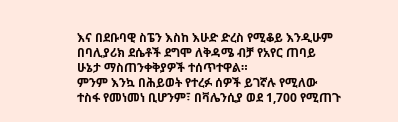እና በደቡባዊ ስፔን እስከ እሁድ ድረስ የሚቆይ እንዲሁም በባሊያሪክ ደሴቶች ደግሞ ለቅዳሜ ብቻ የአየር ጠባይ ሁኔታ ማስጠንቀቅያዎች ተሰጥተዋል።
ምንም እንኳ በሕይወት የተረፉ ሰዎች ይገኛሉ የሚለው ተስፋ የመነመነ ቢሆንም፣ በቫሌንሲያ ወደ 1,700 የሚጠጉ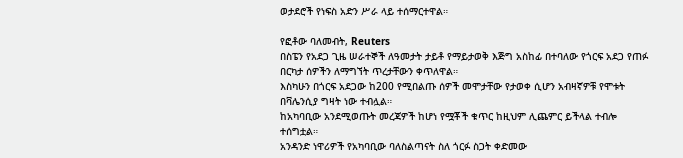ወታደሮች የነፍስ አድን ሥራ ላይ ተሰማርተዋል።

የፎቶው ባለመብት, Reuters
በስፔን የአደጋ ጊዜ ሠራተኞች ለዓመታት ታይቶ የማይታወቅ እጅግ አስከፊ በተባለው የጎርፍ አደጋ የጠፉ በርካታ ሰዎችን ለማግኘት ጥረታቸውን ቀጥለዋል።
እስካሁን በጎርፍ አደጋው ከ200 የሚበልጡ ሰዎች መሞታቸው የታወቀ ሲሆን አብዛኛዎቹ የሞቱት በቫሌንሲያ ግዛት ነው ተብሏል።
ከአካባቢው አንደሚወጡት መረጃዎች ከሆነ የሟቾች ቁጥር ከዚህም ሊጨምር ይችላል ተብሎ ተሰግቷል።
አንዳንድ ነዋሪዎች የአካባቢው ባለስልጣናት ስለ ጎርፉ ስጋት ቀድመው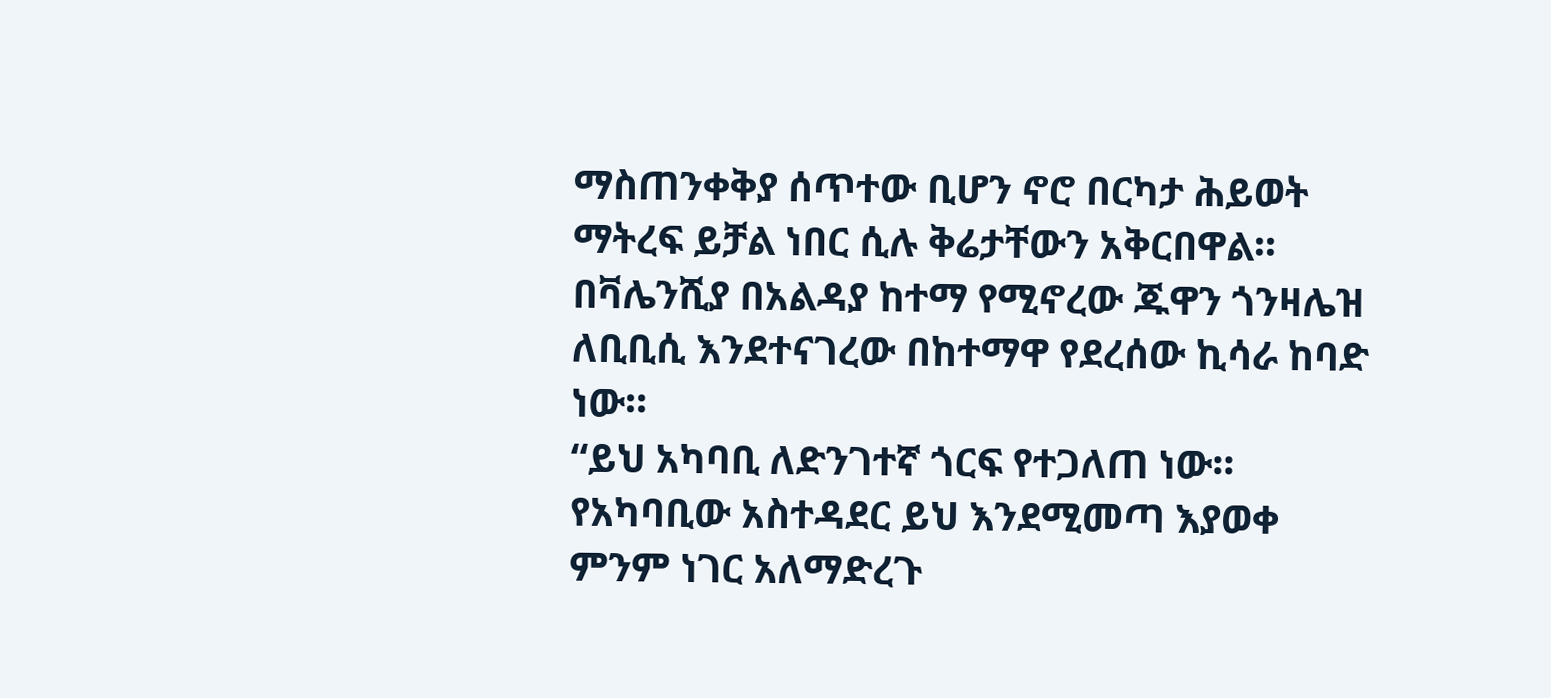ማስጠንቀቅያ ሰጥተው ቢሆን ኖሮ በርካታ ሕይወት ማትረፍ ይቻል ነበር ሲሉ ቅሬታቸውን አቅርበዋል።
በቫሌንሺያ በአልዳያ ከተማ የሚኖረው ጁዋን ጎንዛሌዝ ለቢቢሲ እንደተናገረው በከተማዋ የደረሰው ኪሳራ ከባድ ነው።
“ይህ አካባቢ ለድንገተኛ ጎርፍ የተጋለጠ ነው። የአካባቢው አስተዳደር ይህ እንደሚመጣ እያወቀ ምንም ነገር አለማድረጉ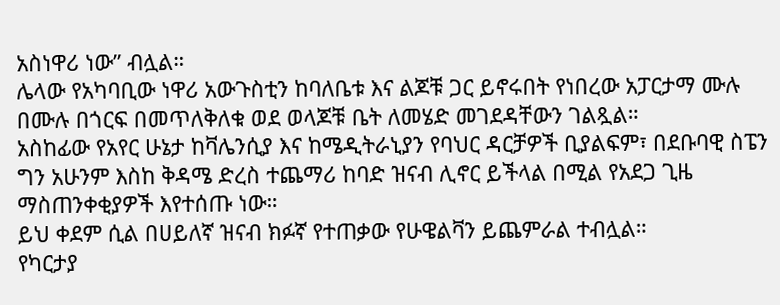አስነዋሪ ነው” ብሏል።
ሌላው የአካባቢው ነዋሪ አውጉስቲን ከባለቤቱ እና ልጆቹ ጋር ይኖሩበት የነበረው አፓርታማ ሙሉ በሙሉ በጎርፍ በመጥለቅለቁ ወደ ወላጆቹ ቤት ለመሄድ መገደዳቸውን ገልጿል።
አስከፊው የአየር ሁኔታ ከቫሌንሲያ እና ከሜዲትራኒያን የባህር ዳርቻዎች ቢያልፍም፣ በደቡባዊ ስፔን ግን አሁንም እስከ ቅዳሜ ድረስ ተጨማሪ ከባድ ዝናብ ሊኖር ይችላል በሚል የአደጋ ጊዜ ማስጠንቀቂያዎች እየተሰጡ ነው።
ይህ ቀደም ሲል በሀይለኛ ዝናብ ክፉኛ የተጠቃው የሁዌልቫን ይጨምራል ተብሏል።
የካርታያ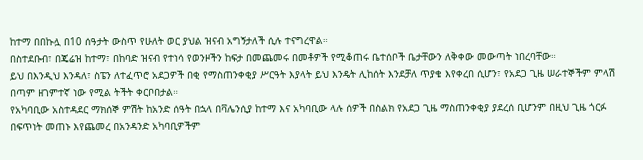ከተማ በበኩሏ በ10 ሰዓታት ውስጥ የሁለት ወር ያህል ዝናብ አግኝታለች ሲሉ ተናግረዋል።
በስተደቡብ፣ በጄሬዝ ከተማ፣ በከባድ ዝናብ የተነሳ የወንዞችን ከፍታ በመጨመሩ በመቶዎች የሚቆጠሩ ቤተሰቦች ቤታቸውን ለቅቀው መውጣት ነበረባቸው።
ይህ በእንዲህ እንዳለ፣ ስፔን ለተፈጥሮ አደጋዎች በቂ የማስጠንቀቂያ ሥርዓት እያላት ይህ እንዴት ሊከሰት እንደቻለ ጥያቄ እየቀረበ ሲሆን፣ የአደጋ ጊዜ ሠራተኞችም ምላሽ በጣም ዘገምተኛ ነው የሚል ትችት ቀርቦበታል።
የአካባቢው አስተዳደር ማክሰኞ ምሽት ከአንድ ሰዓት በኋላ በቫሌንሲያ ከተማ እና አካባቢው ላሉ ሰዎች በስልክ የአደጋ ጊዜ ማስጠንቀቂያ ያደረሰ ቢሆንም በዚህ ጊዜ ጎርፉ በፍጥነት መጠኑ እየጨመረ በአንዳንድ አካባቢዎችም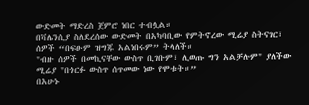ውድመት ማድረስ ጀምሮ ነበር ተብሏል።
በቫሌንሲያ ስለደረሰው ውድመት በአካባቢው የምትኖረው ሚሬያ ስትናገር፣ ሰዎች “በፍፁም ዝግጁ አልነበሩም” ትላለች።
"ብዙ ሰዎች በመኪናቸው ውስጥ ቢገቡም፣ ሊወጡ ግን አልቻሉም" ያለችው ሚሬያ "በጎርፉ ውስጥ ሰጥመው ነው የሞቱት።”
በአሁኑ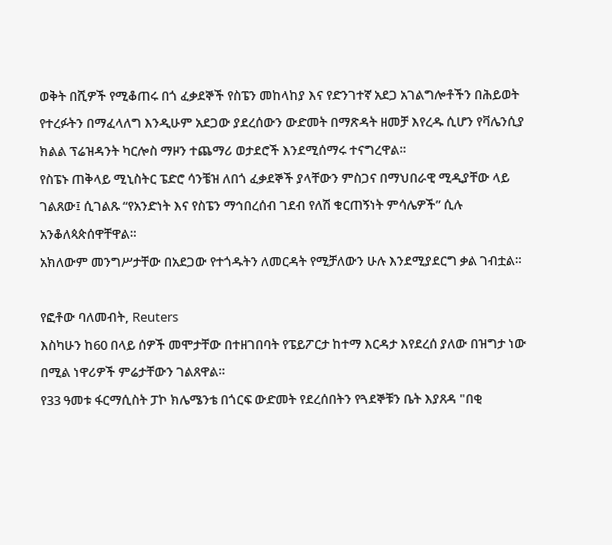ወቅት በሺዎች የሚቆጠሩ በጎ ፈቃደኞች የስፔን መከላከያ እና የድንገተኛ አደጋ አገልግሎቶችን በሕይወት የተረፉትን በማፈላለግ እንዲሁም አደጋው ያደረሰውን ውድመት በማጽዳት ዘመቻ እየረዱ ሲሆን የቫሌንሲያ ክልል ፕሬዝዳንት ካርሎስ ማዞን ተጨማሪ ወታደሮች እንደሚሰማሩ ተናግረዋል።
የስፔኑ ጠቅላይ ሚኒስትር ፔድሮ ሳንቼዝ ለበጎ ፈቃደኞች ያላቸውን ምስጋና በማህበራዊ ሚዲያቸው ላይ ገልጸው፤ ሲገልጹ “የአንድነት እና የስፔን ማኅበረሰብ ገደብ የለሽ ቁርጠኝነት ምሳሌዎች” ሲሉ አንቆለጳጵሰዋቸዋል።
አክለውም መንግሥታቸው በአደጋው የተጎዱትን ለመርዳት የሚቻለውን ሁሉ እንደሚያደርግ ቃል ገብቷል።

የፎቶው ባለመብት, Reuters
እስካሁን ከ60 በላይ ሰዎች መሞታቸው በተዘገበባት የፔይፖርታ ከተማ እርዳታ እየደረሰ ያለው በዝግታ ነው በሚል ነዋሪዎች ምሬታቸውን ገልጸዋል።
የ33 ዓመቱ ፋርማሲስት ፓኮ ክሌሜንቴ በጎርፍ ውድመት የደረሰበትን የጓደኞቹን ቤት እያጸዳ "በቂ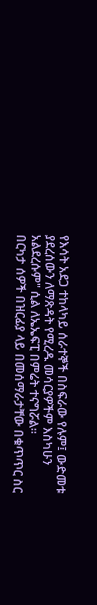የእሳት አደጋ ተከላካይ ሰራተኞች በስፍራው የሉም፤ ውድመቱ ያደረሰውን ለማጽዳት የሚረዱ መሳርያዎችም እስካሁን አልደረሱም" ሲል ለኤኤፍፒ በምሬት ተናግሯል።
በርካታ ሰዎች በዝርፊያ ላይ በመሰማራታቸው በቁጥጥር ስር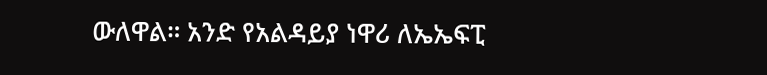ውለዋል። አንድ የአልዳይያ ነዋሪ ለኤኤፍፒ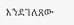እንደገለጸው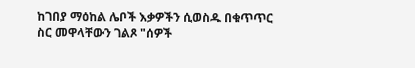ከገበያ ማዕከል ሌቦች እቃዎችን ሲወስዱ በቁጥጥር ስር መዋላቸውን ገልጾ "ሰዎች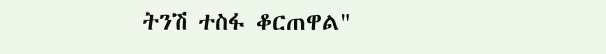ትንሽ ተስፋ ቆርጠዋል"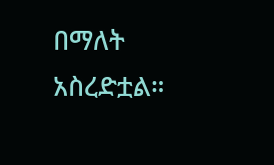በማለት አስረድቷል።